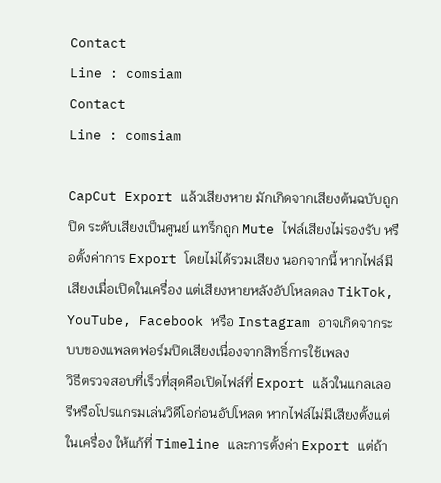Contact
Line : comsiam
Contact
Line : comsiam

CapCut Export แล้วเสียงหาย มักเกิดจากเสียงต้นฉบับถูกปิด ระดับเสียงเป็นศูนย์ แทร็กถูก Mute ไฟล์เสียงไม่รองรับ หรือตั้งค่าการ Export โดยไม่ได้รวมเสียง นอกจากนี้ หากไฟล์มีเสียงเมื่อเปิดในเครื่อง แต่เสียงหายหลังอัปโหลดลง TikTok, YouTube, Facebook หรือ Instagram อาจเกิดจากระบบของแพลตฟอร์มปิดเสียงเนื่องจากสิทธิ์การใช้เพลง
วิธีตรวจสอบที่เร็วที่สุดคือเปิดไฟล์ที่ Export แล้วในแกลเลอรีหรือโปรแกรมเล่นวิดีโอก่อนอัปโหลด หากไฟล์ไม่มีเสียงตั้งแต่ในเครื่อง ให้แก้ที่ Timeline และการตั้งค่า Export แต่ถ้า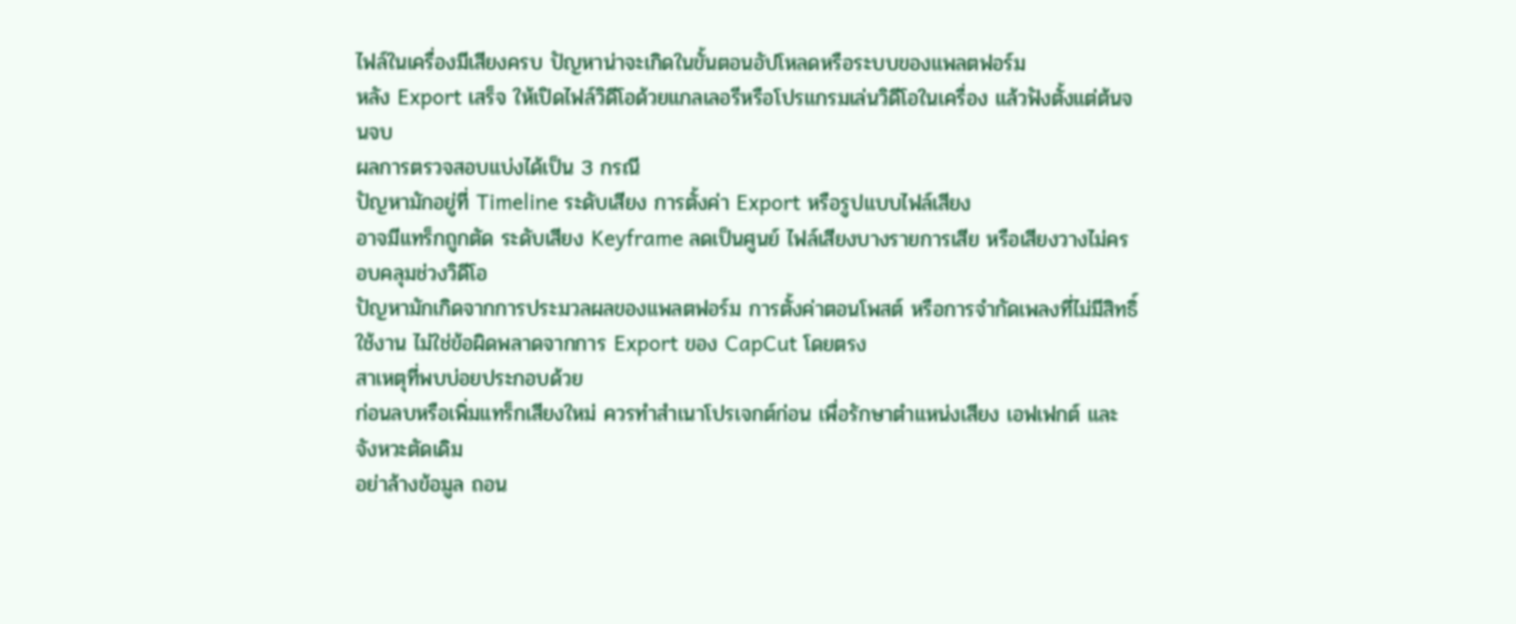ไฟล์ในเครื่องมีเสียงครบ ปัญหาน่าจะเกิดในขั้นตอนอัปโหลดหรือระบบของแพลตฟอร์ม
หลัง Export เสร็จ ให้เปิดไฟล์วิดีโอด้วยแกลเลอรีหรือโปรแกรมเล่นวิดีโอในเครื่อง แล้วฟังตั้งแต่ต้นจนจบ
ผลการตรวจสอบแบ่งได้เป็น 3 กรณี
ปัญหามักอยู่ที่ Timeline ระดับเสียง การตั้งค่า Export หรือรูปแบบไฟล์เสียง
อาจมีแทร็กถูกตัด ระดับเสียง Keyframe ลดเป็นศูนย์ ไฟล์เสียงบางรายการเสีย หรือเสียงวางไม่ครอบคลุมช่วงวิดีโอ
ปัญหามักเกิดจากการประมวลผลของแพลตฟอร์ม การตั้งค่าตอนโพสต์ หรือการจำกัดเพลงที่ไม่มีสิทธิ์ใช้งาน ไม่ใช่ข้อผิดพลาดจากการ Export ของ CapCut โดยตรง
สาเหตุที่พบบ่อยประกอบด้วย
ก่อนลบหรือเพิ่มแทร็กเสียงใหม่ ควรทำสำเนาโปรเจกต์ก่อน เพื่อรักษาตำแหน่งเสียง เอฟเฟกต์ และจังหวะตัดเดิม
อย่าล้างข้อมูล ถอน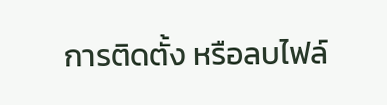การติดตั้ง หรือลบไฟล์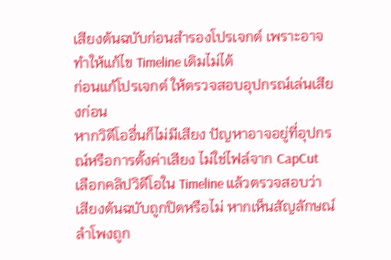เสียงต้นฉบับก่อนสำรองโปรเจกต์ เพราะอาจทำให้แก้ไข Timeline เดิมไม่ได้
ก่อนแก้โปรเจกต์ ให้ตรวจสอบอุปกรณ์เล่นเสียงก่อน
หากวิดีโออื่นก็ไม่มีเสียง ปัญหาอาจอยู่ที่อุปกรณ์หรือการตั้งค่าเสียง ไม่ใช่ไฟล์จาก CapCut
เลือกคลิปวิดีโอใน Timeline แล้วตรวจสอบว่าเสียงต้นฉบับถูกปิดหรือไม่ หากเห็นสัญลักษณ์ลำโพงถูก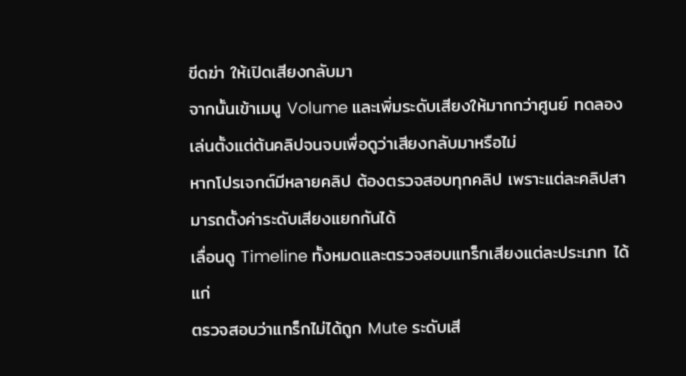ขีดฆ่า ให้เปิดเสียงกลับมา
จากนั้นเข้าเมนู Volume และเพิ่มระดับเสียงให้มากกว่าศูนย์ ทดลองเล่นตั้งแต่ต้นคลิปจนจบเพื่อดูว่าเสียงกลับมาหรือไม่
หากโปรเจกต์มีหลายคลิป ต้องตรวจสอบทุกคลิป เพราะแต่ละคลิปสามารถตั้งค่าระดับเสียงแยกกันได้
เลื่อนดู Timeline ทั้งหมดและตรวจสอบแทร็กเสียงแต่ละประเภท ได้แก่
ตรวจสอบว่าแทร็กไม่ได้ถูก Mute ระดับเสี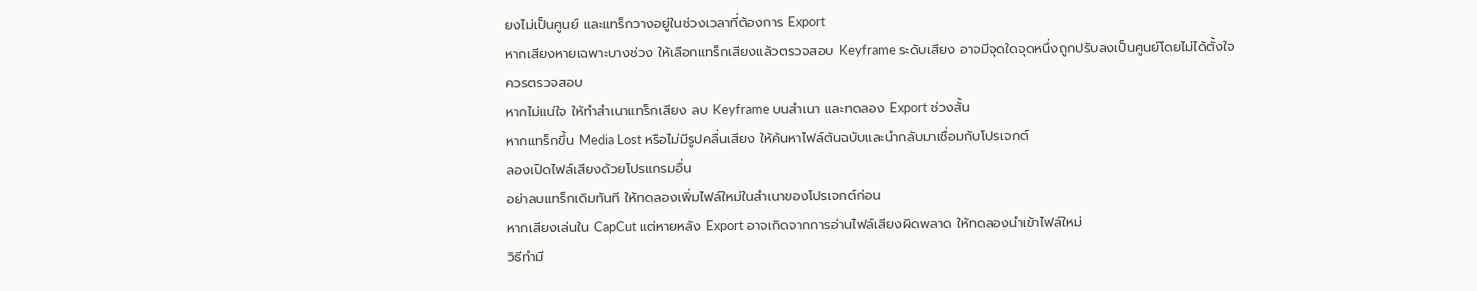ยงไม่เป็นศูนย์ และแทร็กวางอยู่ในช่วงเวลาที่ต้องการ Export
หากเสียงหายเฉพาะบางช่วง ให้เลือกแทร็กเสียงแล้วตรวจสอบ Keyframe ระดับเสียง อาจมีจุดใดจุดหนึ่งถูกปรับลงเป็นศูนย์โดยไม่ได้ตั้งใจ
ควรตรวจสอบ
หากไม่แน่ใจ ให้ทำสำเนาแทร็กเสียง ลบ Keyframe บนสำเนา และทดลอง Export ช่วงสั้น
หากแทร็กขึ้น Media Lost หรือไม่มีรูปคลื่นเสียง ให้ค้นหาไฟล์ต้นฉบับและนำกลับมาเชื่อมกับโปรเจกต์
ลองเปิดไฟล์เสียงด้วยโปรแกรมอื่น
อย่าลบแทร็กเดิมทันที ให้ทดลองเพิ่มไฟล์ใหม่ในสำเนาของโปรเจกต์ก่อน
หากเสียงเล่นใน CapCut แต่หายหลัง Export อาจเกิดจากการอ่านไฟล์เสียงผิดพลาด ให้ทดลองนำเข้าไฟล์ใหม่
วิธีทำมี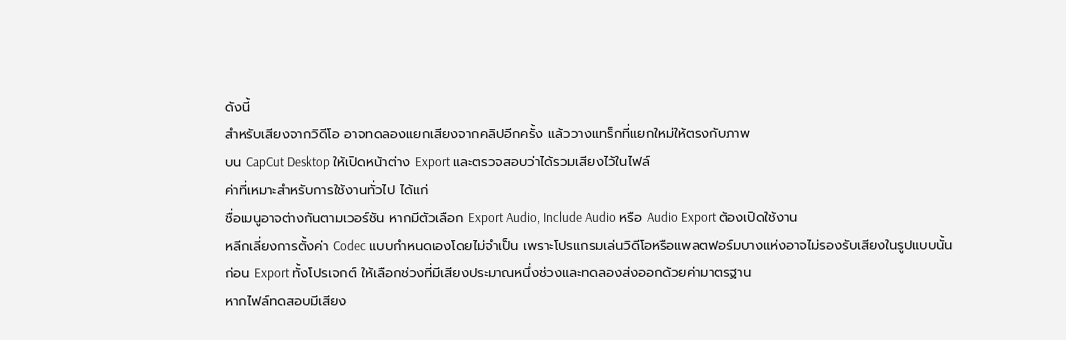ดังนี้
สำหรับเสียงจากวิดีโอ อาจทดลองแยกเสียงจากคลิปอีกครั้ง แล้ววางแทร็กที่แยกใหม่ให้ตรงกับภาพ
บน CapCut Desktop ให้เปิดหน้าต่าง Export และตรวจสอบว่าได้รวมเสียงไว้ในไฟล์
ค่าที่เหมาะสำหรับการใช้งานทั่วไป ได้แก่
ชื่อเมนูอาจต่างกันตามเวอร์ชัน หากมีตัวเลือก Export Audio, Include Audio หรือ Audio Export ต้องเปิดใช้งาน
หลีกเลี่ยงการตั้งค่า Codec แบบกำหนดเองโดยไม่จำเป็น เพราะโปรแกรมเล่นวิดีโอหรือแพลตฟอร์มบางแห่งอาจไม่รองรับเสียงในรูปแบบนั้น
ก่อน Export ทั้งโปรเจกต์ ให้เลือกช่วงที่มีเสียงประมาณหนึ่งช่วงและทดลองส่งออกด้วยค่ามาตรฐาน
หากไฟล์ทดสอบมีเสียง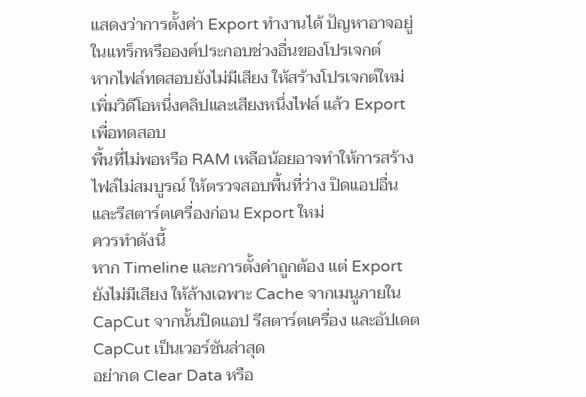แสดงว่าการตั้งค่า Export ทำงานได้ ปัญหาอาจอยู่ในแทร็กหรือองค์ประกอบช่วงอื่นของโปรเจกต์
หากไฟล์ทดสอบยังไม่มีเสียง ให้สร้างโปรเจกต์ใหม่ เพิ่มวิดีโอหนึ่งคลิปและเสียงหนึ่งไฟล์ แล้ว Export เพื่อทดสอบ
พื้นที่ไม่พอหรือ RAM เหลือน้อยอาจทำให้การสร้างไฟล์ไม่สมบูรณ์ ให้ตรวจสอบพื้นที่ว่าง ปิดแอปอื่น และรีสตาร์ตเครื่องก่อน Export ใหม่
ควรทำดังนี้
หาก Timeline และการตั้งค่าถูกต้อง แต่ Export ยังไม่มีเสียง ให้ล้างเฉพาะ Cache จากเมนูภายใน CapCut จากนั้นปิดแอป รีสตาร์ตเครื่อง และอัปเดต CapCut เป็นเวอร์ชันล่าสุด
อย่ากด Clear Data หรือ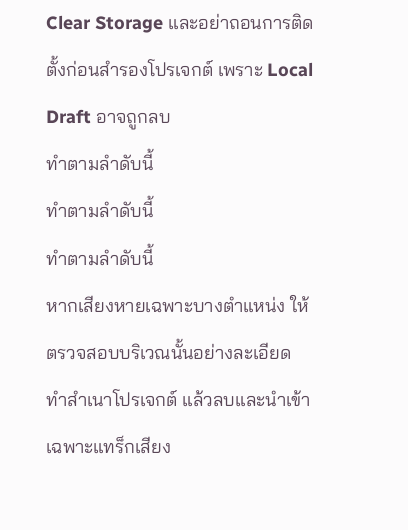Clear Storage และอย่าถอนการติดตั้งก่อนสำรองโปรเจกต์ เพราะ Local Draft อาจถูกลบ
ทำตามลำดับนี้
ทำตามลำดับนี้
ทำตามลำดับนี้
หากเสียงหายเฉพาะบางตำแหน่ง ให้ตรวจสอบบริเวณนั้นอย่างละเอียด
ทำสำเนาโปรเจกต์ แล้วลบและนำเข้าเฉพาะแทร็กเสียง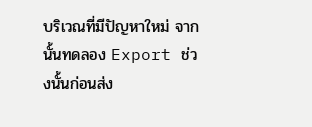บริเวณที่มีปัญหาใหม่ จากนั้นทดลอง Export ช่วงนั้นก่อนส่ง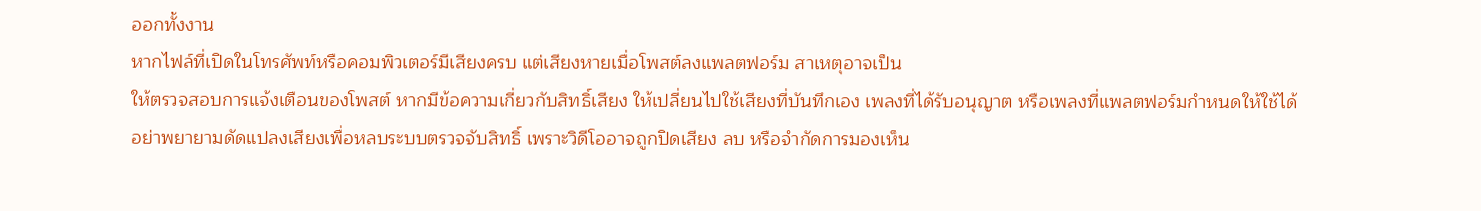ออกทั้งงาน
หากไฟล์ที่เปิดในโทรศัพท์หรือคอมพิวเตอร์มีเสียงครบ แต่เสียงหายเมื่อโพสต์ลงแพลตฟอร์ม สาเหตุอาจเป็น
ให้ตรวจสอบการแจ้งเตือนของโพสต์ หากมีข้อความเกี่ยวกับสิทธิ์เสียง ให้เปลี่ยนไปใช้เสียงที่บันทึกเอง เพลงที่ได้รับอนุญาต หรือเพลงที่แพลตฟอร์มกำหนดให้ใช้ได้
อย่าพยายามดัดแปลงเสียงเพื่อหลบระบบตรวจจับสิทธิ์ เพราะวิดีโออาจถูกปิดเสียง ลบ หรือจำกัดการมองเห็น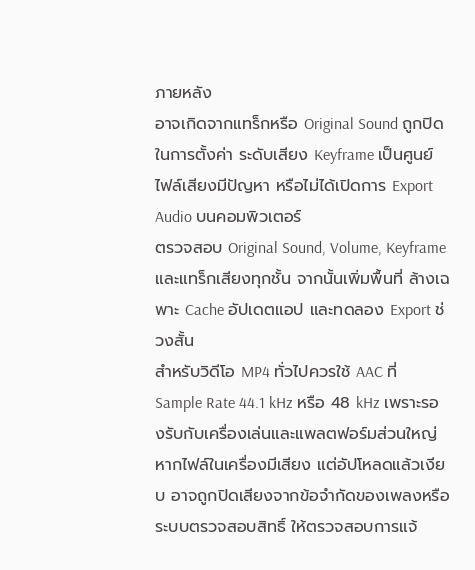ภายหลัง
อาจเกิดจากแทร็กหรือ Original Sound ถูกปิดในการตั้งค่า ระดับเสียง Keyframe เป็นศูนย์ ไฟล์เสียงมีปัญหา หรือไม่ได้เปิดการ Export Audio บนคอมพิวเตอร์
ตรวจสอบ Original Sound, Volume, Keyframe และแทร็กเสียงทุกชั้น จากนั้นเพิ่มพื้นที่ ล้างเฉพาะ Cache อัปเดตแอป และทดลอง Export ช่วงสั้น
สำหรับวิดีโอ MP4 ทั่วไปควรใช้ AAC ที่ Sample Rate 44.1 kHz หรือ 48 kHz เพราะรองรับกับเครื่องเล่นและแพลตฟอร์มส่วนใหญ่
หากไฟล์ในเครื่องมีเสียง แต่อัปโหลดแล้วเงียบ อาจถูกปิดเสียงจากข้อจำกัดของเพลงหรือระบบตรวจสอบสิทธิ์ ให้ตรวจสอบการแจ้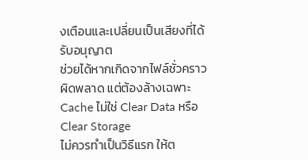งเตือนและเปลี่ยนเป็นเสียงที่ได้รับอนุญาต
ช่วยได้หากเกิดจากไฟล์ชั่วคราวผิดพลาด แต่ต้องล้างเฉพาะ Cache ไม่ใช่ Clear Data หรือ Clear Storage
ไม่ควรทำเป็นวิธีแรก ให้ต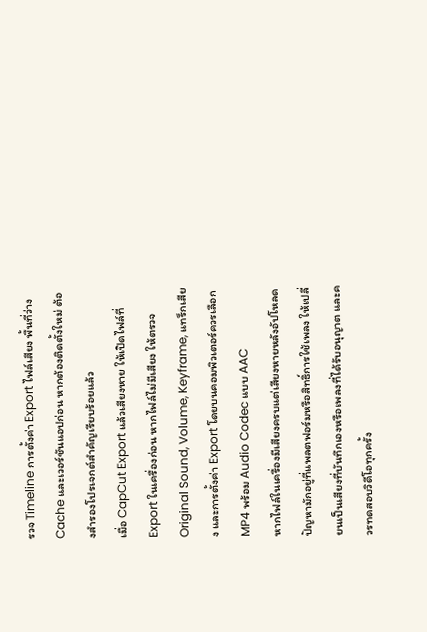รวจ Timeline การตั้งค่า Export ไฟล์เสียง พื้นที่ว่าง Cache และเวอร์ชันแอปก่อน หากต้องติดตั้งใหม่ ต้องสำรองโปรเจกต์สำคัญเรียบร้อยแล้ว
เมื่อ CapCut Export แล้วเสียงหาย ให้เปิดไฟล์ที่ Export ในเครื่องก่อน หากไฟล์ไม่มีเสียง ให้ตรวจ Original Sound, Volume, Keyframe, แทร็กเสียง และการตั้งค่า Export โดยบนคอมพิวเตอร์ควรเลือก MP4 พร้อม Audio Codec แบบ AAC
หากไฟล์ในเครื่องมีเสียงครบแต่เสียงหายหลังอัปโหลด ปัญหามักอยู่ที่แพลตฟอร์มหรือสิทธิ์การใช้เพลง ให้เปลี่ยนเป็นเสียงที่บันทึกเองหรือเพลงที่ได้รับอนุญาต และควรทดสอบวิดีโอทุกครั้ง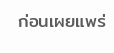ก่อนเผยแพร่